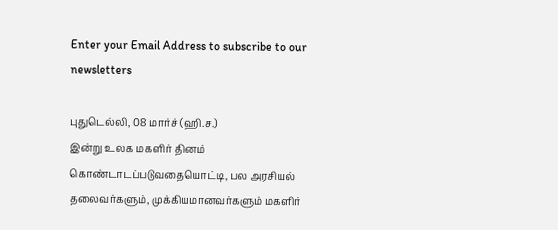Enter your Email Address to subscribe to our newsletters

புதுடெல்லி, 08 மார்ச் (ஹி.ச.)
இன்று உலக மகளிர் தினம் கொண்டாடப்படுவதையொட்டி, பல அரசியல் தலைவர்களும், முக்கியமானவர்களும் மகளிர்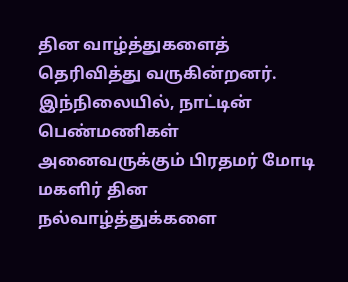தின வாழ்த்துகளைத் தெரிவித்து வருகின்றனர்.
இந்நிலையில், நாட்டின் பெண்மணிகள் அனைவருக்கும் பிரதமர் மோடி மகளிர் தின நல்வாழ்த்துக்களை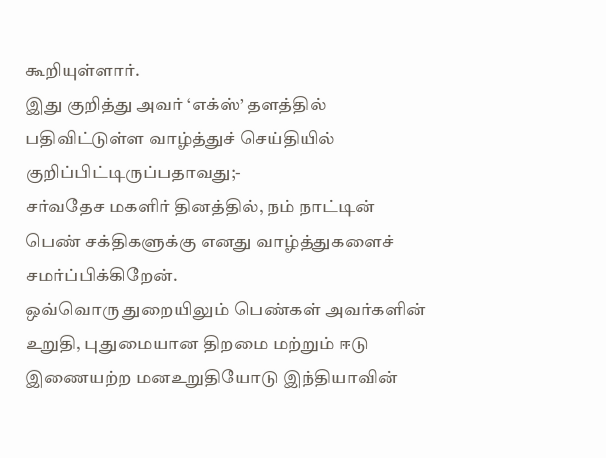கூறியுள்ளார்.
இது குறித்து அவர் ‘எக்ஸ்’ தளத்தில் பதிவிட்டுள்ள வாழ்த்துச் செய்தியில் குறிப்பிட்டிருப்பதாவது;-
சர்வதேச மகளிர் தினத்தில், நம் நாட்டின் பெண் சக்திகளுக்கு எனது வாழ்த்துகளைச் சமர்ப்பிக்கிறேன்.
ஒவ்வொரு துறையிலும் பெண்கள் அவர்களின் உறுதி, புதுமையான திறமை மற்றும் ஈடு இணையற்ற மனஉறுதியோடு இந்தியாவின்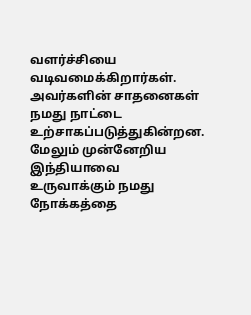வளர்ச்சியை வடிவமைக்கிறார்கள்.
அவர்களின் சாதனைகள் நமது நாட்டை உற்சாகப்படுத்துகின்றன. மேலும் முன்னேறிய இந்தியாவை உருவாக்கும் நமது நோக்கத்தை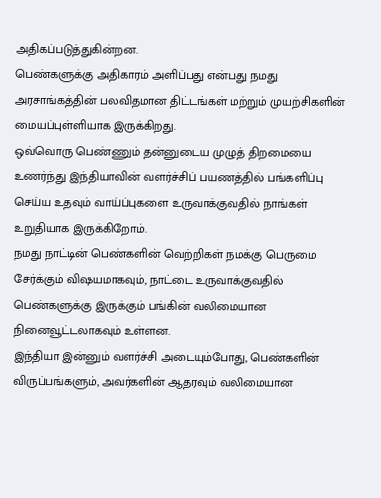அதிகப்படுத்துகின்றன.
பெண்களுக்கு அதிகாரம் அளிப்பது என்பது நமது அரசாங்கத்தின் பலவிதமான திட்டங்கள் மற்றும் முயற்சிகளின் மையப்புள்ளியாக இருக்கிறது.
ஒவ்வொரு பெண்ணும் தன்னுடைய முழுத் திறமையை உணர்ந்து இந்தியாவின் வளர்ச்சிப் பயணத்தில் பங்களிப்பு செய்ய உதவும் வாய்ப்புகளை உருவாக்குவதில் நாங்கள் உறுதியாக இருக்கிறோம்.
நமது நாட்டின் பெண்களின் வெற்றிகள் நமக்கு பெருமை சேர்க்கும் விஷயமாகவும், நாட்டை உருவாக்குவதில் பெண்களுக்கு இருக்கும் பங்கின் வலிமையான நினைவூட்டலாகவும் உள்ளன.
இந்தியா இன்னும் வளர்ச்சி அடையும்போது, பெண்களின் விருப்பங்களும், அவர்களின் ஆதரவும் வலிமையான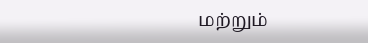மற்றும்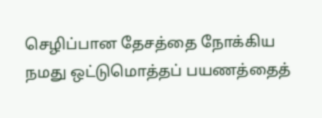செழிப்பான தேசத்தை நோக்கிய நமது ஒட்டுமொத்தப் பயணத்தைத்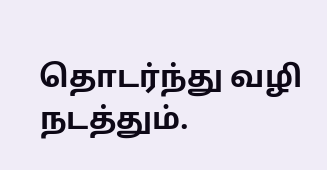தொடர்ந்து வழி நடத்தும்.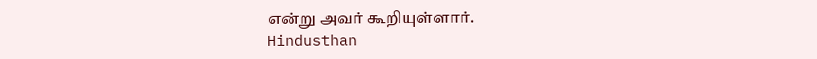என்று அவர் கூறியுள்ளார்.
Hindusthan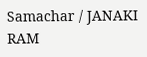Samachar / JANAKI RAM